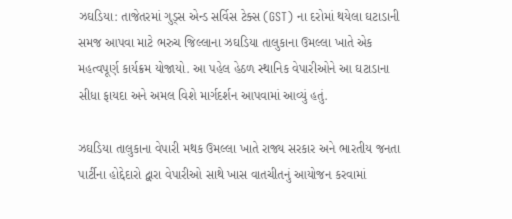ઝઘડિયા: તાજેતરમાં ગુડ્સ એન્ડ સર્વિસ ટેક્સ (GST) ના દરોમાં થયેલા ઘટાડાની સમજ આપવા માટે ભરુચ જિલ્લાના ઝઘડિયા તાલુકાના ઉમલ્લા ખાતે એક મહત્વપૂર્ણ કાર્યક્રમ યોજાયો. આ પહેલ હેઠળ સ્થાનિક વેપારીઓને આ ઘટાડાના સીધા ફાયદા અને અમલ વિશે માર્ગદર્શન આપવામાં આવ્યું હતું.

ઝઘડિયા તાલુકાના વેપારી મથક ઉમલ્લા ખાતે રાજ્ય સરકાર અને ભારતીય જનતા પાર્ટીના હોદ્દેદારો દ્વારા વેપારીઓ સાથે ખાસ વાતચીતનું આયોજન કરવામાં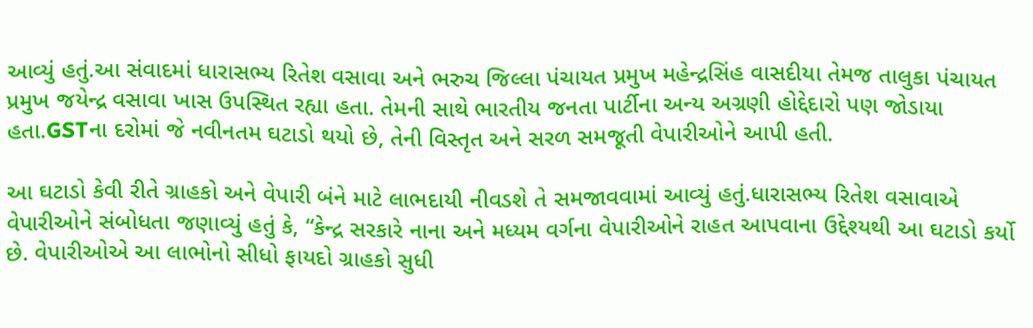આવ્યું હતું.આ સંવાદમાં ધારાસભ્ય રિતેશ વસાવા અને ભરુચ જિલ્લા પંચાયત પ્રમુખ મહેન્દ્રસિંહ વાસદીયા તેમજ તાલુકા પંચાયત પ્રમુખ જયેન્દ્ર વસાવા ખાસ ઉપસ્થિત રહ્યા હતા. તેમની સાથે ભારતીય જનતા પાર્ટીના અન્ય અગ્રણી હોદ્દેદારો પણ જોડાયા હતા.GSTના દરોમાં જે નવીનતમ ઘટાડો થયો છે, તેની વિસ્તૃત અને સરળ સમજૂતી વેપારીઓને આપી હતી.

આ ઘટાડો કેવી રીતે ગ્રાહકો અને વેપારી બંને માટે લાભદાયી નીવડશે તે સમજાવવામાં આવ્યું હતું.ધારાસભ્ય રિતેશ વસાવાએ વેપારીઓને સંબોધતા જણાવ્યું હતું કે, “કેન્દ્ર સરકારે નાના અને મધ્યમ વર્ગના વેપારીઓને રાહત આપવાના ઉદ્દેશ્યથી આ ઘટાડો કર્યો છે. વેપારીઓએ આ લાભોનો સીધો ફાયદો ગ્રાહકો સુધી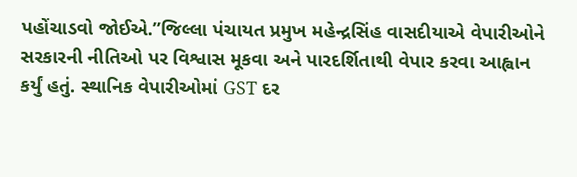પહોંચાડવો જોઈએ.”જિલ્લા પંચાયત પ્રમુખ મહેન્દ્રસિંહ વાસદીયાએ વેપારીઓને સરકારની નીતિઓ પર વિશ્વાસ મૂકવા અને પારદર્શિતાથી વેપાર કરવા આહ્વાન કર્યું હતું. સ્થાનિક વેપારીઓમાં GST દર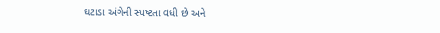ઘટાડા અંગેની સ્પષ્ટતા વધી છે અને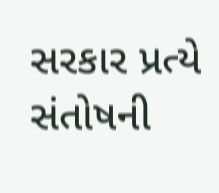સરકાર પ્રત્યે સંતોષની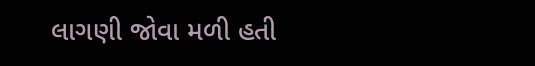લાગણી જોવા મળી હતી